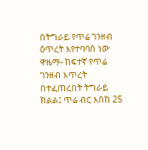በትግራይ የጥሬ ገንዘብ ዕጥረት እየተባባሰ ነው
ዋዜማ- ከፍተኛ የጥሬ ገንዘብ እጥረት በተፈጠረበት ትግራይ ክልል፤ ጥሬ ብር እሰከ 25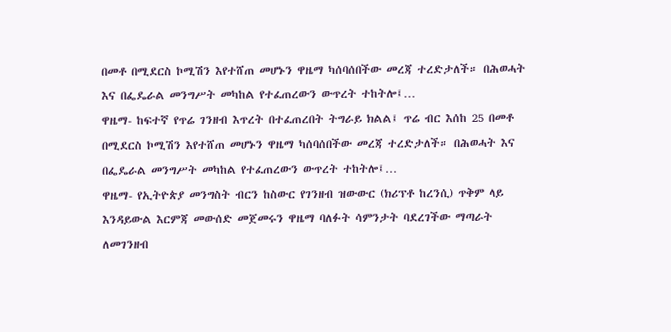በመቶ በሚደርስ ኮሚሽን እየተሸጠ መሆኑን ዋዜማ ካሰባሰበችው መረጃ ተረድታለች። በሕወሓት እና በፌዴራል መንግሥት መካከል የተፈጠረውን ውጥረት ተከትሎ፤…
ዋዜማ- ከፍተኛ የጥሬ ገንዘብ እጥረት በተፈጠረበት ትግራይ ክልል፤ ጥሬ ብር እሰከ 25 በመቶ በሚደርስ ኮሚሽን እየተሸጠ መሆኑን ዋዜማ ካሰባሰበችው መረጃ ተረድታለች። በሕወሓት እና በፌዴራል መንግሥት መካከል የተፈጠረውን ውጥረት ተከትሎ፤…
ዋዜማ- የኢትዮጵያ መንግስት ብርን ከስውር የገንዘብ ዝውውር (ክሪፕቶ ከረንሲ) ጥቅም ላይ እንዳይውል እርምጃ መውሰድ መጀመሩን ዋዜማ ባለፉት ሳምንታት ባደረገችው ማጣራት ለመገንዘብ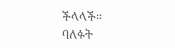ችላላች። ባለፉት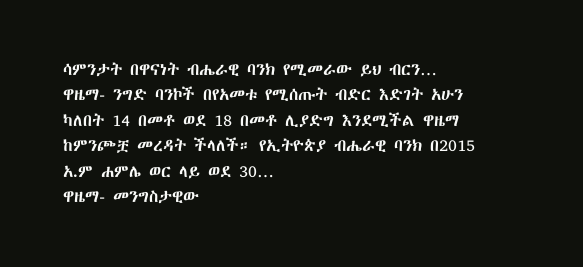ሳምንታት በዋናነት ብሔራዊ ባንክ የሚመራው ይህ ብርን…
ዋዜማ- ንግድ ባንኮች በየአመቱ የሚሰጡት ብድር እድገት አሁን ካለበት 14 በመቶ ወደ 18 በመቶ ሊያድግ እንደሚችል ዋዜማ ከምንጮቿ መረዳት ችላለች። የኢትዮጵያ ብሔራዊ ባንክ በ2015 አ.ም ሐምሌ ወር ላይ ወደ 30…
ዋዜማ- መንግስታዊው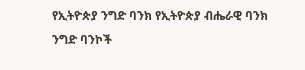የኢትዮጵያ ንግድ ባንክ የኢትዮጵያ ብሔራዊ ባንክ ንግድ ባንኮች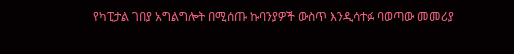የካፒታል ገበያ አግልግሎት በሚሰጡ ኩባንያዎች ውስጥ እንዲሳተፉ ባወጣው መመሪያ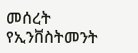መሰረት የኢንቨስትመንት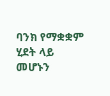ባንክ የማቋቋም ሂደት ላይ መሆኑን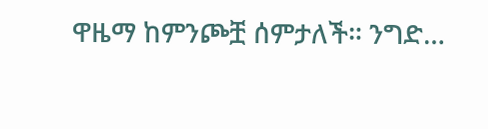ዋዜማ ከምንጮቿ ሰምታለች። ንግድ…